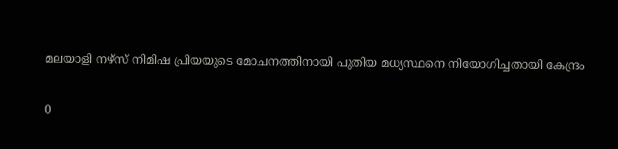മലയാളി നഴ്സ് നിമിഷ പ്രിയയുടെ മോചനത്തിനായി പുതിയ മധ്യസ്ഥനെ നിയോഗിച്ചതായി കേന്ദ്രം

0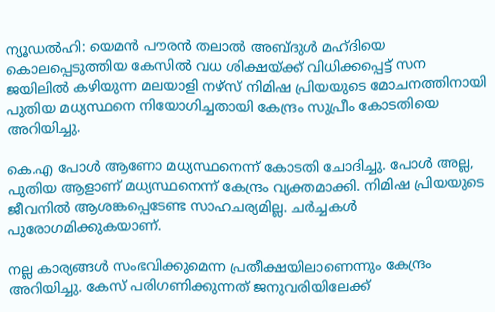ന്യൂഡല്‍ഹി: യെമന്‍ പൗരന്‍ തലാല്‍ അബ്ദുള്‍ മഹ്ദിയെ കൊലപ്പെടുത്തിയ കേസില്‍ വധ ശിക്ഷയ്ക്ക് വിധിക്കപ്പെട്ട് സന ജയിലില്‍ കഴിയുന്ന മലയാളി നഴ്സ് നിമിഷ പ്രിയയുടെ മോചനത്തിനായി പുതിയ മധ്യസ്ഥനെ നിയോഗിച്ചതായി കേന്ദ്രം സുപ്രീം കോടതിയെ അറിയിച്ചു.

കെ.എ പോള്‍ ആണോ മധ്യസ്ഥനെന്ന് കോടതി ചോദിച്ചു. പോള്‍ അല്ല, പുതിയ ആളാണ് മധ്യസ്ഥനെന്ന് കേന്ദ്രം വ്യക്തമാക്കി. നിമിഷ പ്രിയയുടെ ജീവനില്‍ ആശങ്കപ്പെടേണ്ട സാഹചര്യമില്ല. ചര്‍ച്ചകള്‍ പുരോഗമിക്കുകയാണ്.

നല്ല കാര്യങ്ങള്‍ സംഭവിക്കുമെന്ന പ്രതീക്ഷയിലാണെന്നും കേന്ദ്രം അറിയിച്ചു. കേസ് പരിഗണിക്കുന്നത് ജനുവരിയിലേക്ക്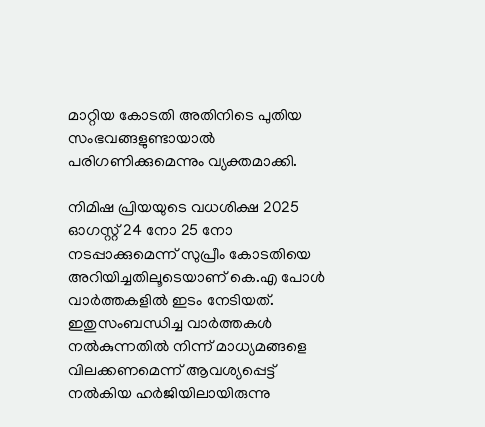മാറ്റിയ കോടതി അതിനിടെ പുതിയ സംഭവങ്ങളുണ്ടായാല്‍ പരിഗണിക്കുമെന്നും വ്യക്തമാക്കി.

നിമിഷ പ്രിയയുടെ വധശിക്ഷ 2025 ഓഗസ്റ്റ് 24 നോ 25 നോ നടപ്പാക്കുമെന്ന് സുപ്രീം കോടതിയെ അറിയിച്ചതിലൂടെയാണ് കെ.എ പോള്‍ വാര്‍ത്തകളില്‍ ഇടം നേടിയത്. ഇതുസംബന്ധിച്ച വാര്‍ത്തകള്‍ നല്‍കുന്നതില്‍ നിന്ന് മാധ്യമങ്ങളെ വിലക്കണമെന്ന് ആവശ്യപ്പെട്ട് നല്‍കിയ ഹര്‍ജിയിലായിരുന്നു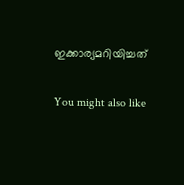ഇക്കാര്യമറിയിച്ചത്

You might also like